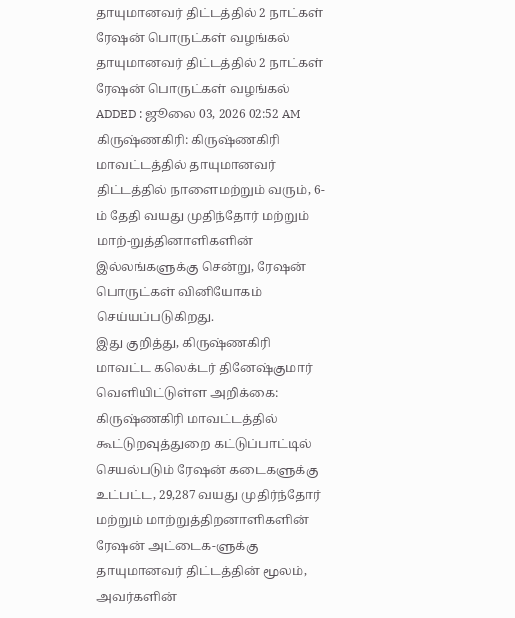தாயுமானவர் திட்டத்தில் 2 நாட்கள் ரேஷன் பொருட்கள் வழங்கல்
தாயுமானவர் திட்டத்தில் 2 நாட்கள் ரேஷன் பொருட்கள் வழங்கல்
ADDED : ஜூலை 03, 2026 02:52 AM
கிருஷ்ணகிரி: கிருஷ்ணகிரி மாவட்டத்தில் தாயுமானவர் திட்டத்தில் நாளைமற்றும் வரும், 6-ம் தேதி வயது முதிந்தோர் மற்றும் மாற்-றுத்தினாளிகளின் இல்லங்களுக்கு சென்று, ரேஷன் பொருட்கள் வினியோகம் செய்யப்படுகிறது.
இது குறித்து, கிருஷ்ணகிரி மாவட்ட கலெக்டர் தினேஷ்குமார் வெளியிட்டுள்ள அறிக்கை: கிருஷ்ணகிரி மாவட்டத்தில் கூட்டுறவுத்துறை கட்டுப்பாட்டில் செயல்படும் ரேஷன் கடைகளுக்கு உட்பட்ட, 29,287 வயது முதிர்ந்தோர் மற்றும் மாற்றுத்திறனாளிகளின் ரேஷன் அட்டைக-ளுக்கு தாயுமானவர் திட்டத்தின் மூலம், அவர்களின்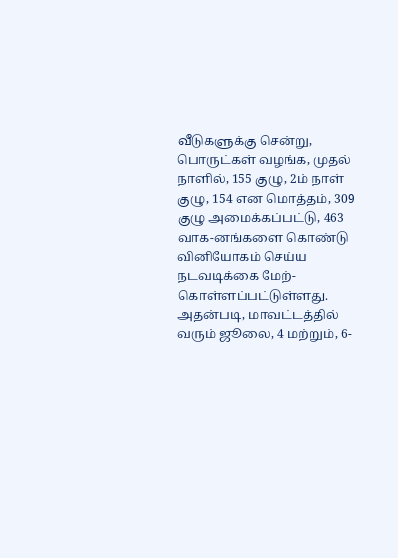வீடுகளுக்கு சென்று, பொருட்கள் வழங்க, முதல் நாளில், 155 குழு, 2ம் நாள் குழு, 154 என மொத்தம், 309 குழு அமைக்கப்பட்டு, 463 வாக-னங்களை கொண்டு வினியோகம் செய்ய நடவடிக்கை மேற்-கொள்ளப்பட்டுள்ளது.
அதன்படி, மாவட்டத்தில் வரும் ஜூலை, 4 மற்றும், 6-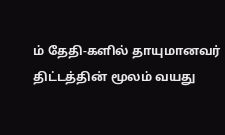ம் தேதி-களில் தாயுமானவர் திட்டத்தின் மூலம் வயது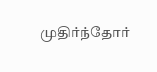முதிர்ந்தோர்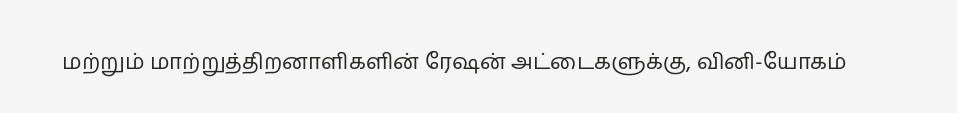மற்றும் மாற்றுத்திறனாளிகளின் ரேஷன் அட்டைகளுக்கு, வினி-யோகம்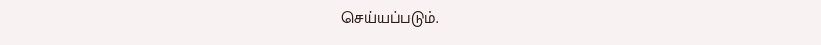செய்யப்படும்.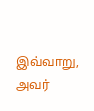இவ்வாறு, அவர்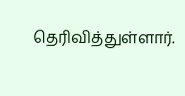தெரிவித்துள்ளார்.